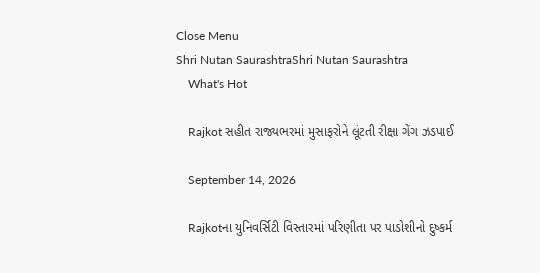Close Menu
Shri Nutan SaurashtraShri Nutan Saurashtra
    What's Hot

    Rajkot સહીત રાજ્યભરમાં મુસાફરોને લૂંટતી રીક્ષા ગેંગ ઝડપાઈ

    September 14, 2026

    Rajkotના યુનિવર્સિટી વિસ્તારમાં પરિણીતા પર પાડોશીનો દુષ્કર્મ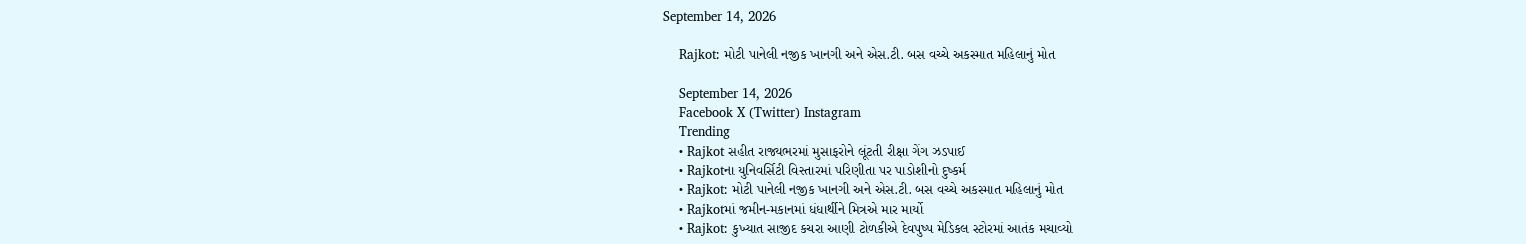September 14, 2026

    Rajkot: મોટી પાનેલી નજીક ખાનગી અને એસ.ટી. બસ વચ્ચે અકસ્માત મહિલાનું મોત

    September 14, 2026
    Facebook X (Twitter) Instagram
    Trending
    • Rajkot સહીત રાજ્યભરમાં મુસાફરોને લૂંટતી રીક્ષા ગેંગ ઝડપાઈ
    • Rajkotના યુનિવર્સિટી વિસ્તારમાં પરિણીતા પર પાડોશીનો દુષ્કર્મ
    • Rajkot: મોટી પાનેલી નજીક ખાનગી અને એસ.ટી. બસ વચ્ચે અકસ્માત મહિલાનું મોત
    • Rajkotમાં જમીન-મકાનમાં ધંધાર્થીને મિત્રએ માર માર્યો
    • Rajkot: કુખ્યાત સાજીદ કચરા આણી ટોળકીએ દેવપુષ્પ મેડિકલ સ્ટોરમાં આતંક મચાવ્યો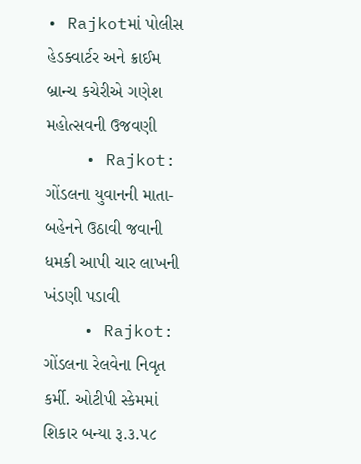• Rajkotમાં પોલીસ હેડક્વાર્ટર અને ક્રાઈમ બ્રાન્ચ કચેરીએ ગણેશ મહોત્સવની ઉજવણી
    • Rajkot: ગોંડલના યુવાનની માતા-બહેનને ઉઠાવી જવાની ધમકી આપી ચાર લાખની ખંડણી પડાવી
    • Rajkot: ગોંડલના રેલવેના નિવૃત કર્મી. ઓટીપી સ્કેમમાં શિકાર બન્યા રૂ.૩.૫૮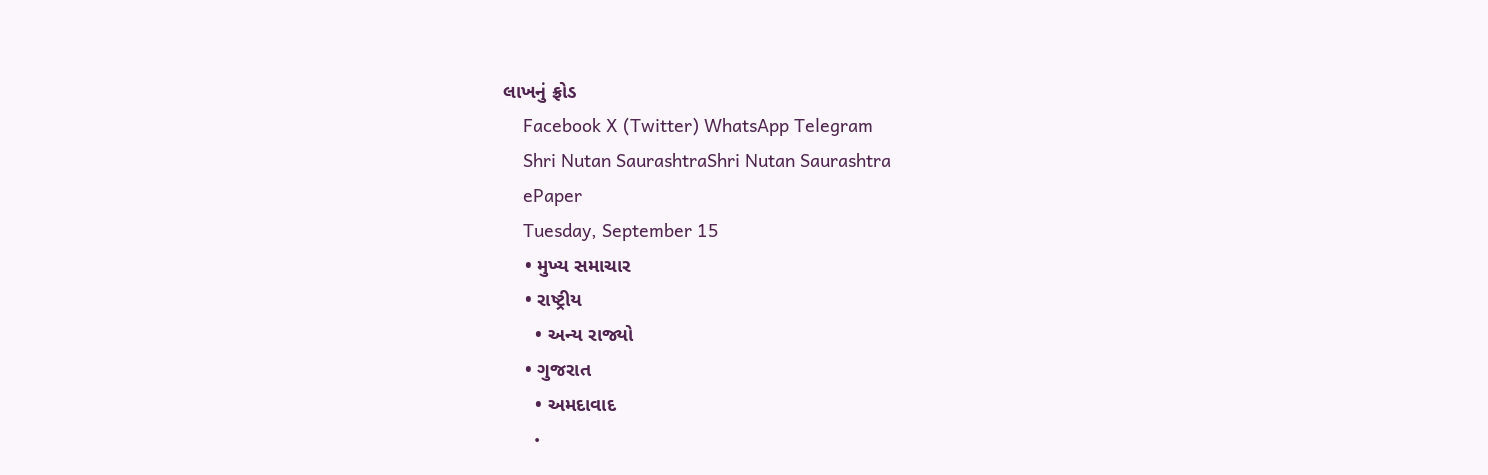લાખનું ફ્રોડ
    Facebook X (Twitter) WhatsApp Telegram
    Shri Nutan SaurashtraShri Nutan Saurashtra
    ePaper
    Tuesday, September 15
    • મુખ્ય સમાચાર
    • રાષ્ટ્રીય
      • અન્ય રાજ્યો
    • ગુજરાત
      • અમદાવાદ
      •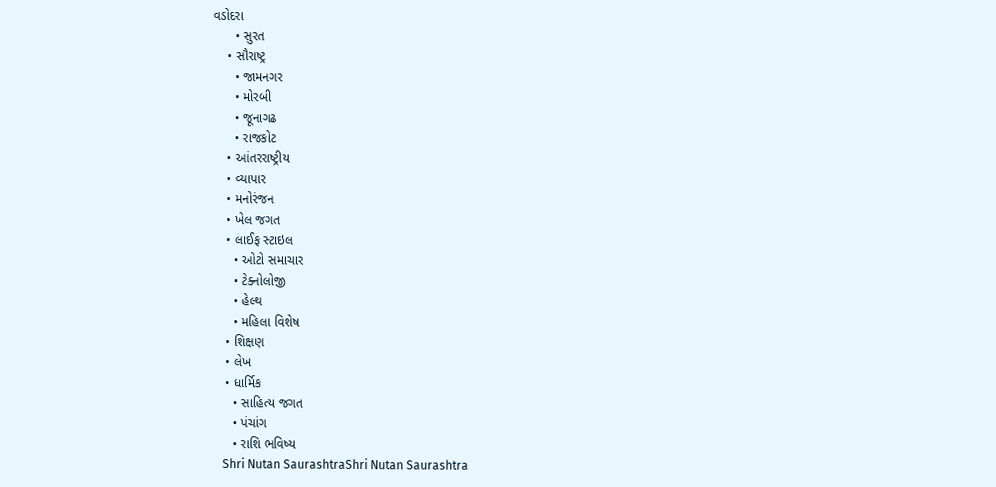વડોદરા
      • સુરત
    • સૌરાષ્ટ્ર
      • જામનગર
      • મોરબી
      • જૂનાગઢ
      • રાજકોટ
    • આંતરરાષ્ટ્રીય
    • વ્યાપાર
    • મનોરંજન
    • ખેલ જગત
    • લાઈફ સ્ટાઇલ
      • ઓટો સમાચાર
      • ટેક્નોલોજી
      • હેલ્થ
      • મહિલા વિશેષ
    • શિક્ષણ
    • લેખ
    • ધાર્મિક
      • સાહિત્ય જગત
      • પંચાંગ
      • રાશિ ભવિષ્ય
    Shri Nutan SaurashtraShri Nutan Saurashtra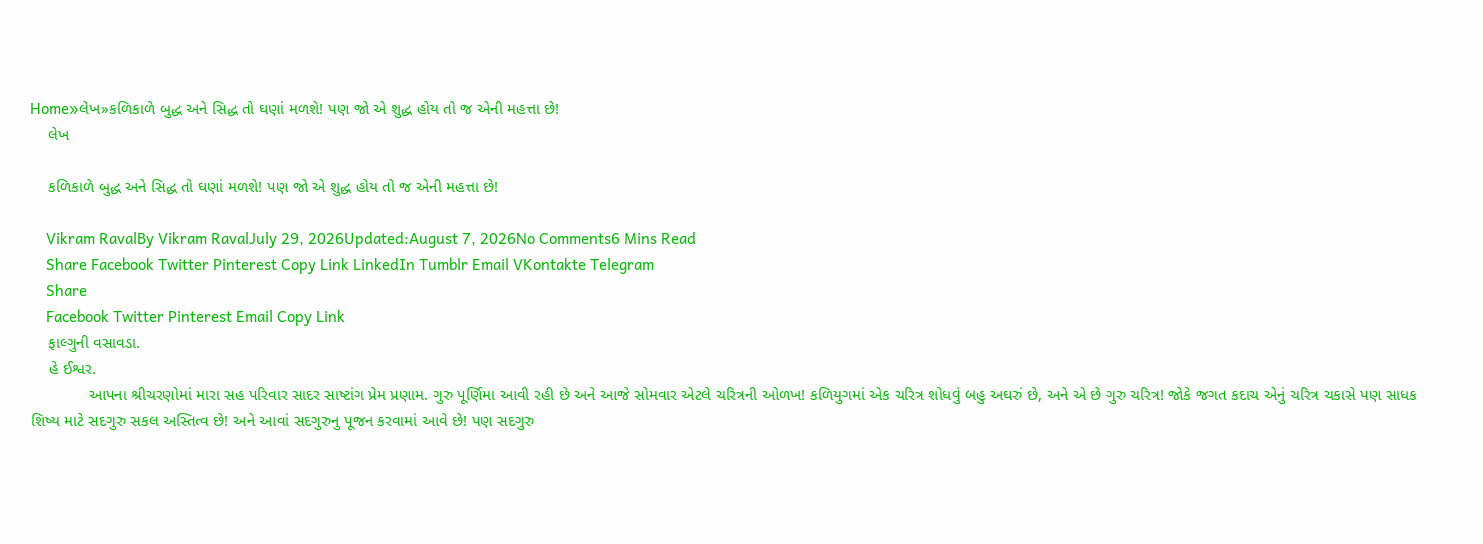Home»લેખ»કળિકાળે બુદ્ધ અને સિદ્ધ તો ઘણાં મળશે! પણ જો એ શુદ્ધ હોય તો જ એની મહત્તા છે!
    લેખ

    કળિકાળે બુદ્ધ અને સિદ્ધ તો ઘણાં મળશે! પણ જો એ શુદ્ધ હોય તો જ એની મહત્તા છે!

    Vikram RavalBy Vikram RavalJuly 29, 2026Updated:August 7, 2026No Comments6 Mins Read
    Share Facebook Twitter Pinterest Copy Link LinkedIn Tumblr Email VKontakte Telegram
    Share
    Facebook Twitter Pinterest Email Copy Link
    ફાલ્ગુની વસાવડા.
    હે ઈશ્વર.
             આપના શ્રીચરણોમાં મારા સહ પરિવાર સાદર સાષ્ટાંગ પ્રેમ પ્રણામ. ગુરુ પૂર્ણિમા આવી રહી છે અને આજે સોમવાર એટલે ચરિત્રની ઓળખ! કળિયુગમાં એક ચરિત્ર શોધવું બહુ અઘરું છે, અને એ છે ગુરુ ચરિત્ર! જોકે જગત કદાચ એનું ચરિત્ર ચકાસે પણ સાધક શિષ્ય માટે સદગુરુ સકલ અસ્તિત્વ છે! અને આવાં સદગુરુનુ પૂજન કરવામાં આવે છે! પણ સદગુરુ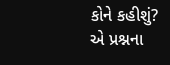કોને કહીશું? એ પ્રશ્નના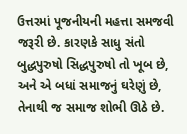ઉત્તરમાં પૂજનીયની મહત્તા સમજવી જરૂરી છે. કારણકે સાધુ સંતો બુદ્ધપુરુષો સિદ્ધપુરુષો તો ખૂબ છે, અને એ બધાં સમાજનું ઘરેણું છે, તેનાથી જ સમાજ શોભી ઊઠે છે.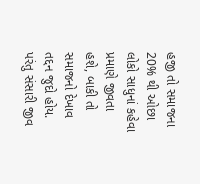હજી તો સમાજના 20% થી ઓછા લોકો સાધુનાં કહેવા પ્રમાણે જીવતા હશે, બાકી તો સમાજનો દેખાવ તદ્દન જુદો હોય. પરંતુ સંસારી જીવ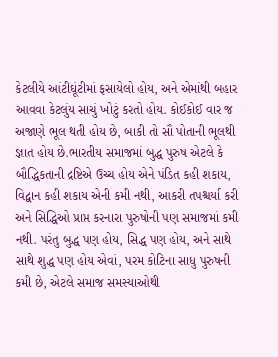કેટલીયે આંટીઘૂંટીમાં ફસાયેલો હોય, અને એમાંથી બહાર આવવા કેટલુંય સાચું ખોટું કરતો હોય. કોઈકોઈ વાર જ અજાણે ભૂલ થતી હોય છે, બાકી તો સૌ પોતાની ભૂલથી જ્ઞાત હોય છે.ભારતીય સમાજમાં બુદ્ધ પુરુષ એટલે કે બૌદ્ધિકતાની દ્રષ્ટિએ ઉચ્ચ હોય એને પંડિત કહી શકાય, વિદ્વાન કહી શકાય એની કમી નથી, આકરી તપશ્ચર્યા કરી અને સિદ્ધિઓ પ્રાપ્ત કરનારા પુરુષોની પણ સમાજમાં કમી નથી. પરંતુ બુદ્ધ પણ હોય, સિદ્ધ પણ હોય, અને સાથે સાથે શુદ્ધ પણ હોય એવાં, પરમ કોટિના સાધુ પુરુષની કમી છે, એટલે સમાજ સમસ્યાઓથી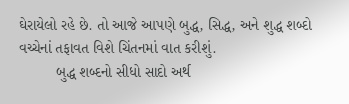ઘેરાયેલો રહે છે. તો આજે આપણે બુદ્ધ, સિદ્ધ, અને શુદ્ધ શબ્દો વચ્ચેનાં તફાવત વિશે ચિંતનમાં વાત કરીશું.
         બુદ્ધ શબ્દનો સીધો સાદો અર્થ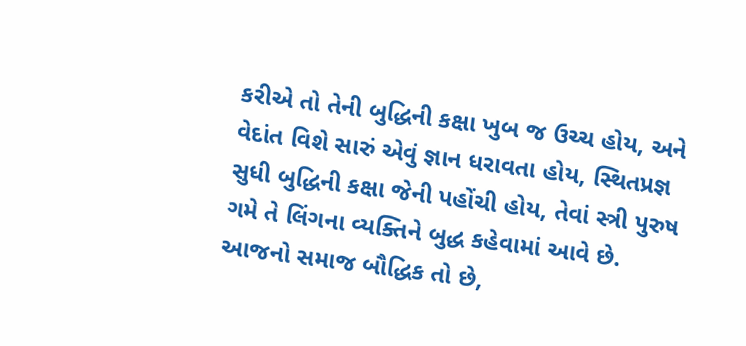કરીએ તો તેની બુદ્ધિની કક્ષા ખુબ જ ઉચ્ચ હોય, અને વેદાંત વિશે સારું એવું જ્ઞાન ધરાવતા હોય, સ્થિતપ્રજ્ઞ સુધી બુદ્ધિની કક્ષા જેની પહોંચી હોય, તેવાં સ્ત્રી પુરુષ ગમે તે લિંગના વ્યક્તિને બુદ્ધ કહેવામાં આવે છે. આજનો સમાજ બૌદ્ધિક તો છે,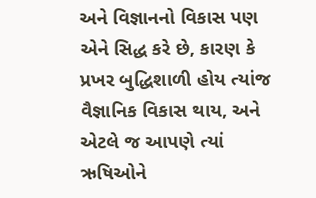અને વિજ્ઞાનનો વિકાસ પણ એને સિદ્ધ કરે છે, કારણ કે પ્રખર બુદ્ધિશાળી હોય ત્યાંજ વૈજ્ઞાનિક વિકાસ થાય, અને એટલે જ આપણે ત્યાં ઋષિઓને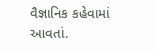વૈજ્ઞાનિક કહેવામાં આવતાં.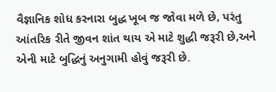વૈજ્ઞાનિક શોધ કરનારા બુદ્ધ ખૂબ જ જોવા મળે છે, પરંતુ આંતરિક રીતે જીવન શાંત થાય એ માટે શુદ્ધી જરૂરી છે,અને એની માટે બુદ્ધિનું અનુગામી હોવું જરૂરી છે.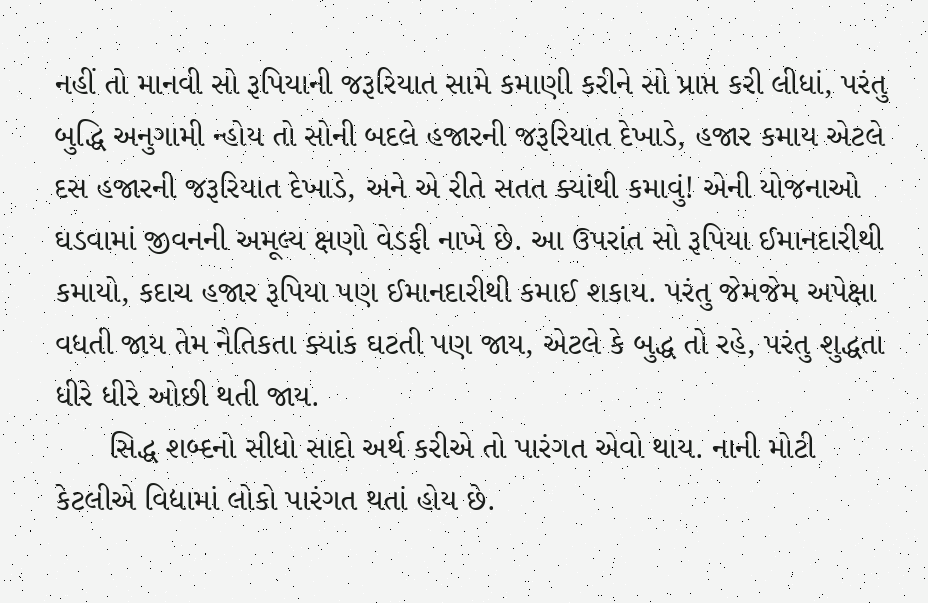નહીં તો માનવી સો રૂપિયાની જરૂરિયાત સામે કમાણી કરીને સો પ્રાપ્ત કરી લીધાં, પરંતુ બુદ્ધિ અનુગામી ન્હોય તો સોની બદલે હજારની જરૂરિયાત દેખાડે, હજાર કમાય એટલે દસ હજારની જરૂરિયાત દેખાડે, અને એ રીતે સતત ક્યાંથી કમાવું! એની યોજનાઓ ઘડવામાં જીવનની અમૂલ્ય ક્ષણો વેડફી નાખે છે. આ ઉપરાંત સો રૂપિયા ઈમાનદારીથી કમાયો, કદાચ હજાર રૂપિયા પણ ઈમાનદારીથી કમાઈ શકાય. પરંતુ જેમજેમ અપેક્ષા વધતી જાય તેમ નૈતિકતા ક્યાંક ઘટતી પણ જાય, એટલે કે બુદ્ધ તો રહે, પરંતુ શુદ્ધતા ધીરે ધીરે ઓછી થતી જાય.
      સિદ્ધ શબ્દનો સીધો સાદો અર્થ કરીએ તો પારંગત એવો થાય. નાની મોટી કેટલીએ વિદ્યામાં લોકો પારંગત થતાં હોય છે.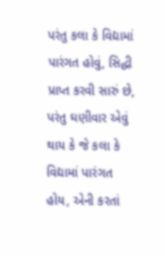પરંતુ કલા કે વિદ્યામાં પારંગત હોવું, સિદ્ધી પ્રાપ્ત કરવી સારું છે, પરંતુ ઘણીવાર એવું થાય કે જે કલા કે વિદ્યામાં પારંગત હોય, એની કરતાં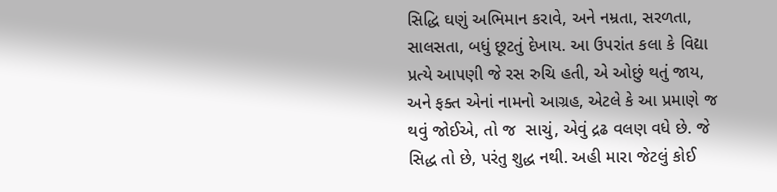સિદ્ધિ ઘણું અભિમાન કરાવે, અને નમ્રતા, સરળતા, સાલસતા, બધું છૂટતું દેખાય. આ ઉપરાંત કલા કે વિદ્યા પ્રત્યે આપણી જે રસ રુચિ હતી, એ ઓછું થતું જાય, અને ફક્ત એનાં નામનો આગ્રહ, એટલે કે આ પ્રમાણે જ થવું જોઈએ, તો જ  સાચું, એવું દ્રઢ વલણ વધે છે. જે સિદ્ધ તો છે, પરંતુ શુદ્ધ નથી. અહી મારા જેટલું કોઈ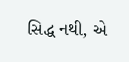સિદ્ધ નથી, એ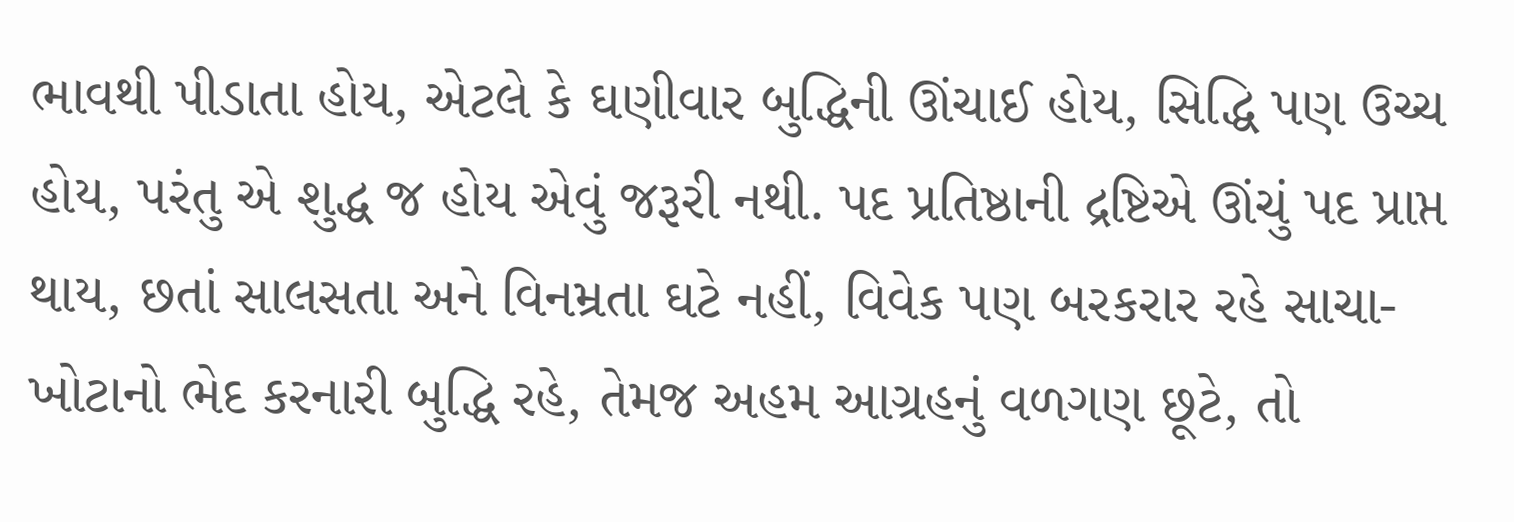ભાવથી પીડાતા હોય, એટલે કે ઘણીવાર બુદ્ધિની ઊંચાઈ હોય, સિદ્ધિ પણ ઉચ્ચ હોય, પરંતુ એ શુદ્ધ જ હોય એવું જરૂરી નથી. પદ પ્રતિષ્ઠાની દ્રષ્ટિએ ઊંચું પદ પ્રાપ્ત થાય, છતાં સાલસતા અને વિનમ્રતા ઘટે નહીં, વિવેક પણ બરકરાર રહે સાચા-ખોટાનો ભેદ કરનારી બુદ્ધિ રહે, તેમજ અહમ આગ્રહનું વળગણ છૂટે, તો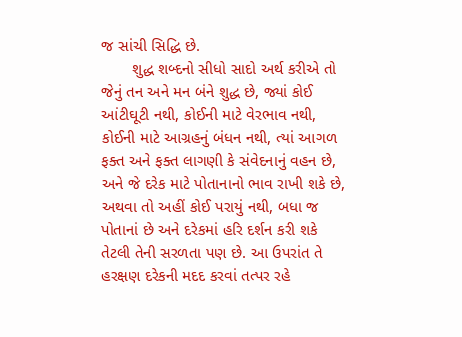જ સાંચી સિદ્ધિ છે.
       શુદ્ધ શબ્દનો સીધો સાદો અર્થ કરીએ તો જેનું તન અને મન બંને શુદ્ધ છે, જ્યાં કોઈ આંટીઘૂટી નથી, કોઈની માટે વેરભાવ નથી, કોઈની માટે આગ્રહનું બંધન નથી, ત્યાં આગળ ફક્ત અને ફક્ત લાગણી કે સંવેદનાનું વહન છે, અને જે દરેક માટે પોતાનાનો ભાવ રાખી શકે છે, અથવા તો અહીં કોઈ પરાયું નથી, બધા જ પોતાનાં છે અને દરેકમાં હરિ દર્શન કરી શકે તેટલી તેની સરળતા પણ છે. આ ઉપરાંત તે હરક્ષણ દરેકની મદદ કરવાં તત્પર રહે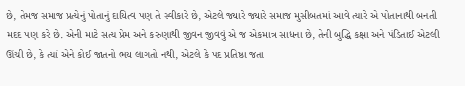છે, તેમજ સમાજ પ્રત્યેનું પોતાનું દાયિત્વ પણ તે સ્વીકારે છે, એટલે જ્યારે જ્યારે સમાજ મુસીબતમાં આવે ત્યારે એ પોતાનાથી બનતી મદદ પણ કરે છે. એની માટે સત્ય પ્રેમ અને કરુણાથી જીવન જીવવું એ જ એકમાત્ર સાધના છે, તેની બુદ્ધિ કક્ષા અને પંડિતાઈ એટલી ઊંચી છે, કે ત્યાં એને કોઈ જાતનો ભય લાગતો નથી, એટલે કે પદ પ્રતિષ્ઠા જતા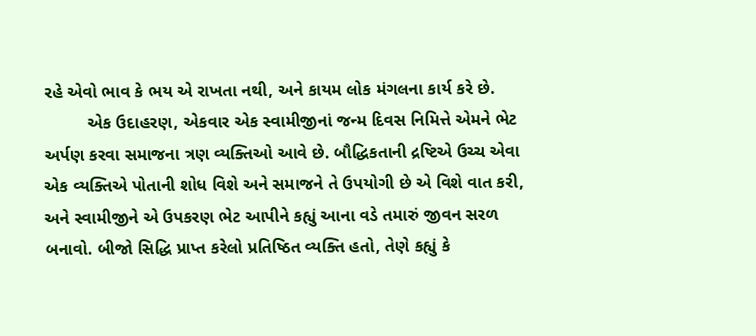રહે એવો ભાવ કે ભય એ રાખતા નથી, અને કાયમ લોક મંગલના કાર્ય કરે છે.
         એક ઉદાહરણ, એકવાર એક સ્વામીજીનાં જન્મ દિવસ નિમિત્તે એમને ભેટ અર્પણ કરવા સમાજના ત્રણ વ્યક્તિઓ આવે છે. બૌદ્ધિકતાની દ્રષ્ટિએ ઉચ્ચ એવા એક વ્યક્તિએ પોતાની શોધ વિશે અને સમાજને તે ઉપયોગી છે એ વિશે વાત કરી, અને સ્વામીજીને એ ઉપકરણ ભેટ આપીને કહ્યું આના વડે તમારું જીવન સરળ બનાવો. બીજો સિદ્ધિ પ્રાપ્ત કરેલો પ્રતિષ્ઠિત વ્યક્તિ હતો, તેણે કહ્યું કે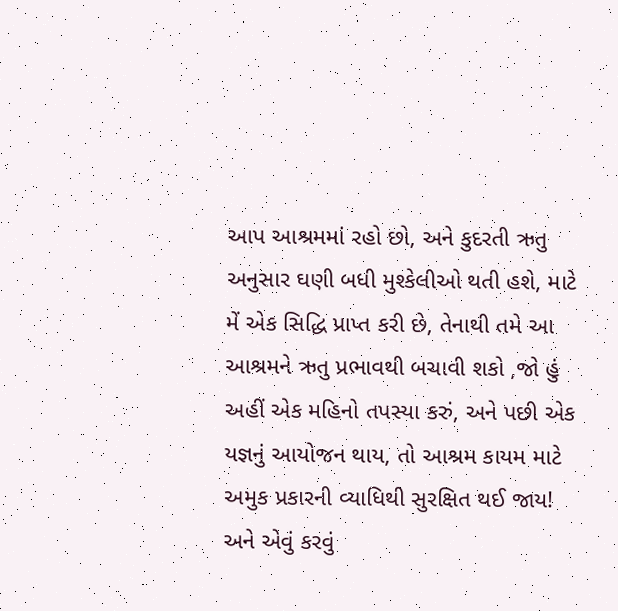આપ આશ્રમમાં રહો છો, અને કુદરતી ઋતુ અનુસાર ઘણી બધી મુશ્કેલીઓ થતી હશે, માટે મેં એક સિદ્ધિ પ્રાપ્ત કરી છે, તેનાથી તમે આ આશ્રમને ઋતુ પ્રભાવથી બચાવી શકો ,જો હું અહીં એક મહિનો તપસ્યા કરું, અને પછી એક યજ્ઞનું આયોજન થાય, તો આશ્રમ કાયમ માટે અમુક પ્રકારની વ્યાધિથી સુરક્ષિત થઈ જાય! અને એવું કરવું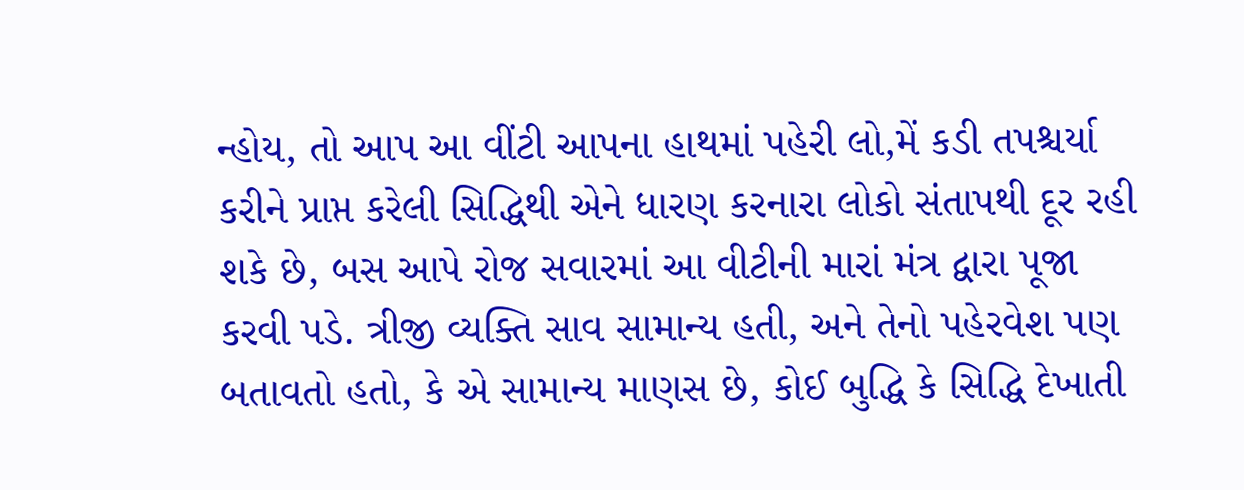ન્હોય, તો આપ આ વીંટી આપના હાથમાં પહેરી લો,મેં કડી તપશ્ચર્યા કરીને પ્રાપ્ત કરેલી સિદ્ધિથી એને ધારણ કરનારા લોકો સંતાપથી દૂર રહી શકે છે, બસ આપે રોજ સવારમાં આ વીટીની મારાં મંત્ર દ્વારા પૂજા કરવી પડે. ત્રીજી વ્યક્તિ સાવ સામાન્ય હતી, અને તેનો પહેરવેશ પણ બતાવતો હતો, કે એ સામાન્ય માણસ છે, કોઈ બુદ્ધિ કે સિદ્ધિ દેખાતી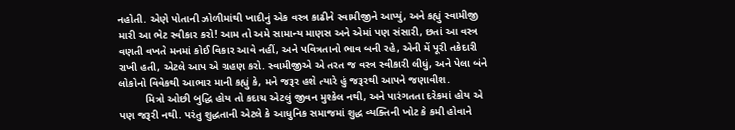નહોતી. એણે પોતાની ઝોળીમાંથી ખાદીનું એક વસ્ત્ર કાઢીને સ્વામીજીને આપ્યું, અને કહ્યું સ્વામીજી મારી આ ભેટ સ્વીકાર કરો! આમ તો અમે સામાન્ય માણસ અને એમાં પણ સંસારી, છતાં આ વસ્ત્ર વણતી વખતે મનમાં કોઈ વિકાર આવે નહીં, અને પવિત્રતાનો ભાવ બની રહે, એની મેં પૂરી તકેદારી રાખી હતી, એટલે આપ એ ગ્રહણ કરો. સ્વામીજીએ એ તરત જ વસ્ત્ર સ્વીકારી લીધું, અને પેલા બંને લોકોનો વિવેકથી આભાર માની કહ્યું કે, મને જરૂર હશે ત્યારે હું જરૂરથી આપને જણાવીશ.
         મિત્રો ઓછી બુદ્ધિ હોય તો કદાચ એટલું જીવન મુશ્કેલ નથી, અને પારંગતતા દરેકમાં હોય એ પણ જરૂરી નથી. પરંતુ શુદ્ધતાની એટલે કે આધુનિક સમાજમાં શુદ્ધ વ્યક્તિની ખોટ કે કમી હોવાને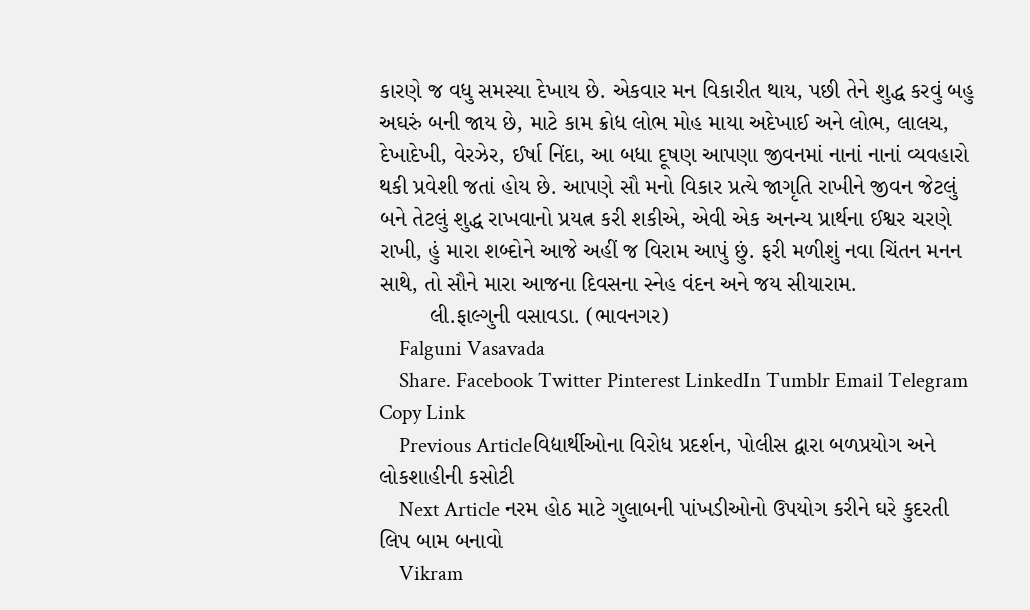કારણે જ વધુ સમસ્યા દેખાય છે. એકવાર મન વિકારીત થાય, પછી તેને શુદ્ધ કરવું બહુ અઘરું બની જાય છે, માટે કામ ક્રોધ લોભ મોહ માયા અદેખાઈ અને લોભ, લાલચ, દેખાદેખી, વેરઝેર, ઈર્ષા નિંદા, આ બધા દૂષણ આપણા જીવનમાં નાનાં નાનાં વ્યવહારો થકી પ્રવેશી જતાં હોય છે. આપણે સૌ મનો વિકાર પ્રત્યે જાગૃતિ રાખીને જીવન જેટલું બને તેટલું શુદ્ધ રાખવાનો પ્રયત્ન કરી શકીએ, એવી એક અનન્ય પ્રાર્થના ઈશ્વર ચરણે રાખી, હું મારા શબ્દોને આજે અહીં જ વિરામ આપું છું. ફરી મળીશું નવા ચિંતન મનન સાથે, તો સૌને મારા આજના દિવસના સ્નેહ વંદન અને જય સીયારામ.
        લી.ફાલ્ગુની વસાવડા. (ભાવનગર)
    Falguni Vasavada
    Share. Facebook Twitter Pinterest LinkedIn Tumblr Email Telegram Copy Link
    Previous Articleવિદ્યાર્થીઓના વિરોધ પ્રદર્શન, પોલીસ દ્વારા બળપ્રયોગ અને લોકશાહીની કસોટી
    Next Article નરમ હોઠ માટે ગુલાબની પાંખડીઓનો ઉપયોગ કરીને ઘરે કુદરતી લિપ બામ બનાવો
    Vikram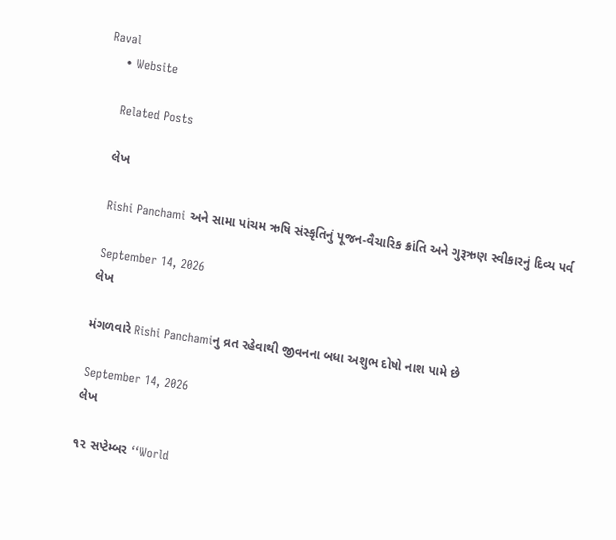Raval
    • Website

    Related Posts

    લેખ

    Rishi Panchami અને સામા પાંચમ ઋષિ સંસ્કૃતિનું પૂજન-વૈચારિક ક્રાંતિ અને ગુરૂઋણ સ્વીકારનું દિવ્ય પર્વ

    September 14, 2026
    લેખ

    મંગળવારે Rishi Panchamiનુ વ્રત રહેવાથી જીવનના બધા અશુભ દોષો નાશ પામે છે

    September 14, 2026
    લેખ

    ૧૨ સપ્ટેમ્બર ‘‘World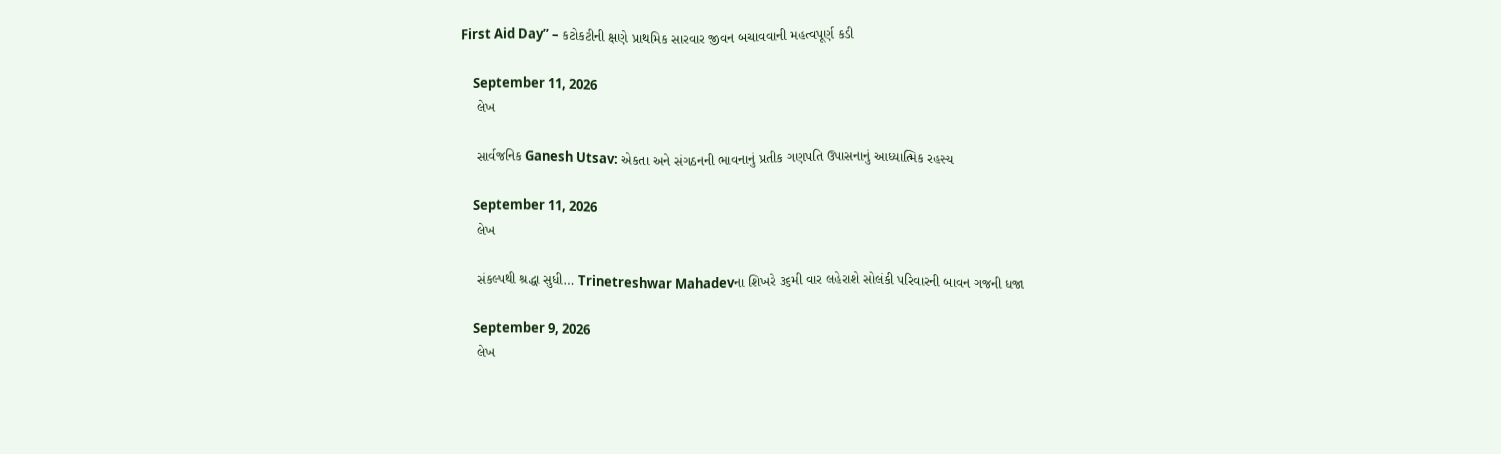First Aid Day’’ – કટોકટીની ક્ષણે પ્રાથમિક સારવાર જીવન બચાવવાની મહત્વપૂર્ણ કડી

    September 11, 2026
    લેખ

    સાર્વજનિક Ganesh Utsav: એકતા અને સંગઠનની ભાવનાનું પ્રતીક ગણપતિ ઉપાસનાનું આધ્યાત્મિક રહસ્ય

    September 11, 2026
    લેખ

    સંકલ્પથી શ્રદ્ધા સુધી… Trinetreshwar Mahadevના શિખરે ૩૬મી વાર લહેરાશે સોલંકી પરિવારની બાવન ગજની ધજા

    September 9, 2026
    લેખ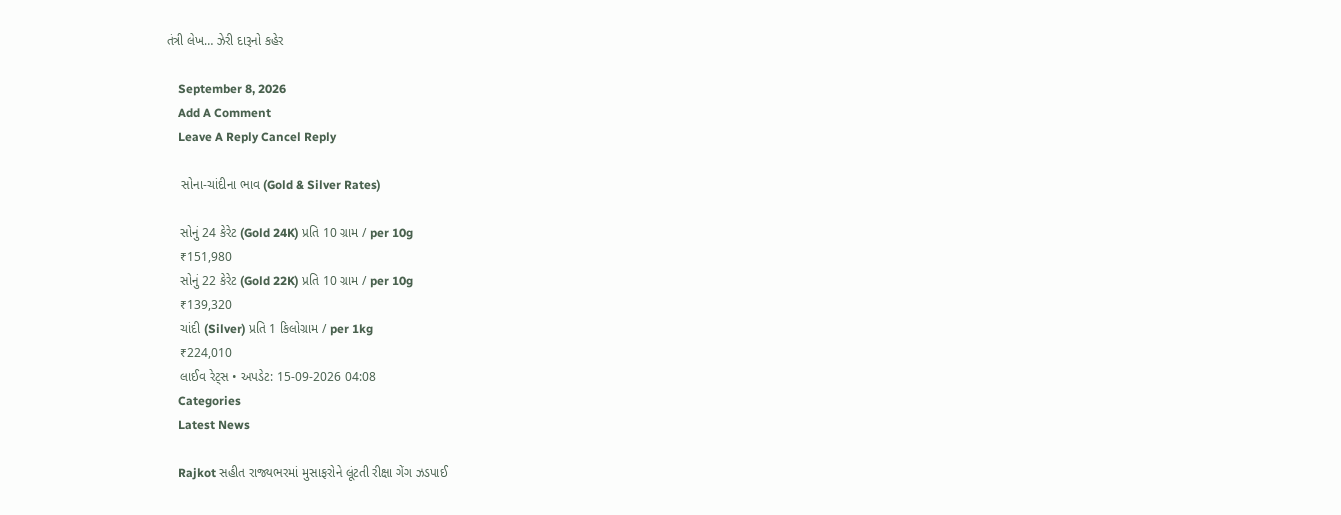તંત્રી લેખ… ઝેરી દારૂનો કહેર

    September 8, 2026
    Add A Comment
    Leave A Reply Cancel Reply

    સોના-ચાંદીના ભાવ (Gold & Silver Rates)

    સોનું 24 કેરેટ (Gold 24K) પ્રતિ 10 ગ્રામ / per 10g
    ₹151,980
    સોનું 22 કેરેટ (Gold 22K) પ્રતિ 10 ગ્રામ / per 10g
    ₹139,320
    ચાંદી (Silver) પ્રતિ 1 કિલોગ્રામ / per 1kg
    ₹224,010
    લાઈવ રેટ્સ • અપડેટ: 15-09-2026 04:08
    Categories
    Latest News

    Rajkot સહીત રાજ્યભરમાં મુસાફરોને લૂંટતી રીક્ષા ગેંગ ઝડપાઈ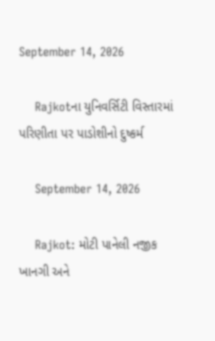September 14, 2026

    Rajkotના યુનિવર્સિટી વિસ્તારમાં પરિણીતા પર પાડોશીનો દુષ્કર્મ

    September 14, 2026

    Rajkot: મોટી પાનેલી નજીક ખાનગી અને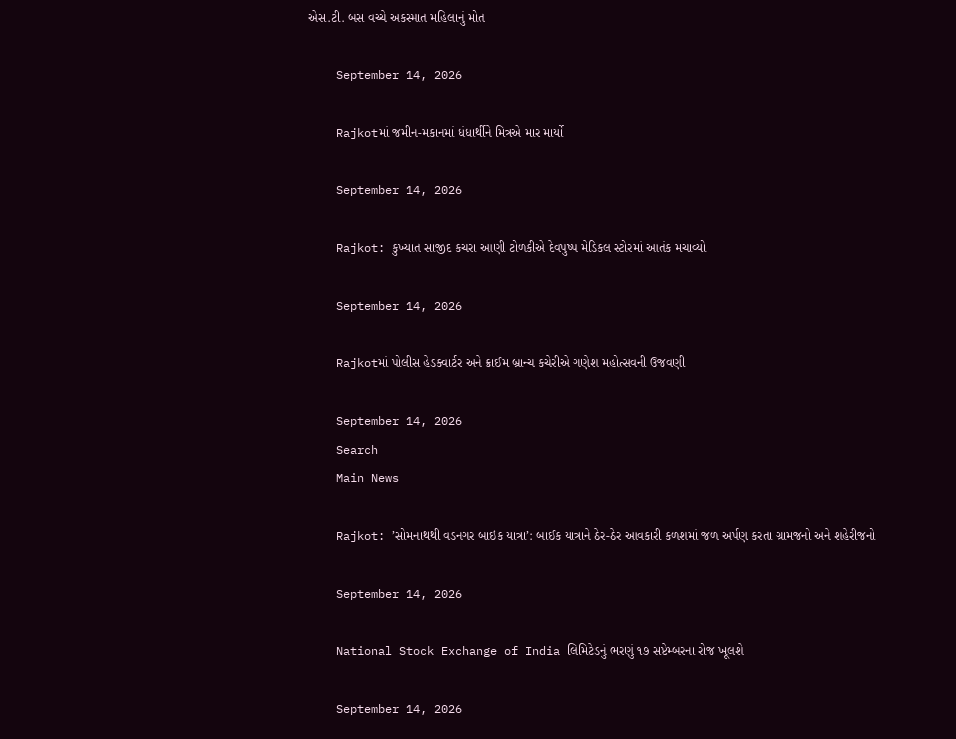એસ.ટી. બસ વચ્ચે અકસ્માત મહિલાનું મોત

    September 14, 2026

    Rajkotમાં જમીન-મકાનમાં ધંધાર્થીને મિત્રએ માર માર્યો

    September 14, 2026

    Rajkot: કુખ્યાત સાજીદ કચરા આણી ટોળકીએ દેવપુષ્પ મેડિકલ સ્ટોરમાં આતંક મચાવ્યો

    September 14, 2026

    Rajkotમાં પોલીસ હેડક્વાર્ટર અને ક્રાઈમ બ્રાન્ચ કચેરીએ ગણેશ મહોત્સવની ઉજવણી

    September 14, 2026
    Search
    Main News

    Rajkot: ’સોમનાથથી વડનગર બાઇક યાત્રા’: બાઈક યાત્રાને ઠેર-ઠેર આવકારી કળશમાં જળ અર્પણ કરતા ગ્રામજનો અને શહેરીજનો

    September 14, 2026

    National Stock Exchange of India લિમિટેડનું ભરણું ૧૭ સપ્ટેમ્બરના રોજ ખૂલશે

    September 14, 2026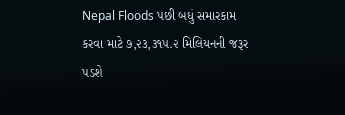Nepal Floods પછી બધું સમારકામ કરવા માટે ૭,૨૩,૩૧૫.૨ મિલિયનની જરૂર પડશે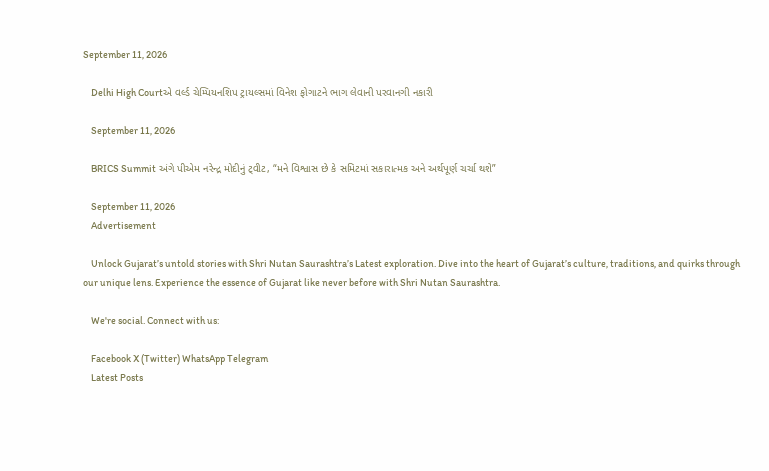September 11, 2026

    Delhi High Courtએ વર્લ્ડ ચેમ્પિયનશિપ ટ્રાયલ્સમાં વિનેશ ફોગાટને ભાગ લેવાની પરવાનગી નકારી

    September 11, 2026

    BRICS Summit અંગે પીએમ નરેન્દ્ર મોદીનું ટ્‌વીટ, “મને વિશ્વાસ છે કે સમિટમાં સકારાત્મક અને અર્થપૂર્ણ ચર્ચા થશે”

    September 11, 2026
    Advertisement

    Unlock Gujarat’s untold stories with Shri Nutan Saurashtra’s Latest exploration. Dive into the heart of Gujarat’s culture, traditions, and quirks through our unique lens. Experience the essence of Gujarat like never before with Shri Nutan Saurashtra.

    We're social. Connect with us:

    Facebook X (Twitter) WhatsApp Telegram
    Latest Posts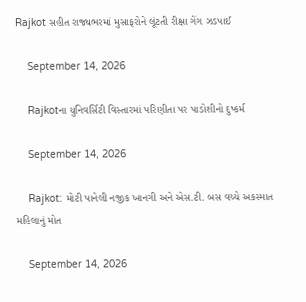Rajkot સહીત રાજ્યભરમાં મુસાફરોને લૂંટતી રીક્ષા ગેંગ ઝડપાઈ

    September 14, 2026

    Rajkotના યુનિવર્સિટી વિસ્તારમાં પરિણીતા પર પાડોશીનો દુષ્કર્મ

    September 14, 2026

    Rajkot: મોટી પાનેલી નજીક ખાનગી અને એસ.ટી. બસ વચ્ચે અકસ્માત મહિલાનું મોત

    September 14, 2026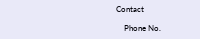Contact

    Phone No.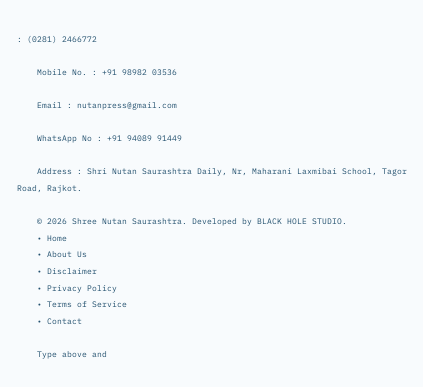: (0281) 2466772

    Mobile No. : +91 98982 03536

    Email : nutanpress@gmail.com

    WhatsApp No : +91 94089 91449

    Address : Shri Nutan Saurashtra Daily, Nr, Maharani Laxmibai School, Tagor Road, Rajkot.

    © 2026 Shree Nutan Saurashtra. Developed by BLACK HOLE STUDIO.
    • Home
    • About Us
    • Disclaimer
    • Privacy Policy
    • Terms of Service
    • Contact

    Type above and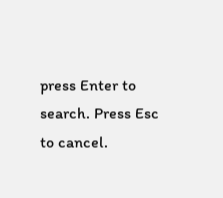press Enter to search. Press Esc to cancel.